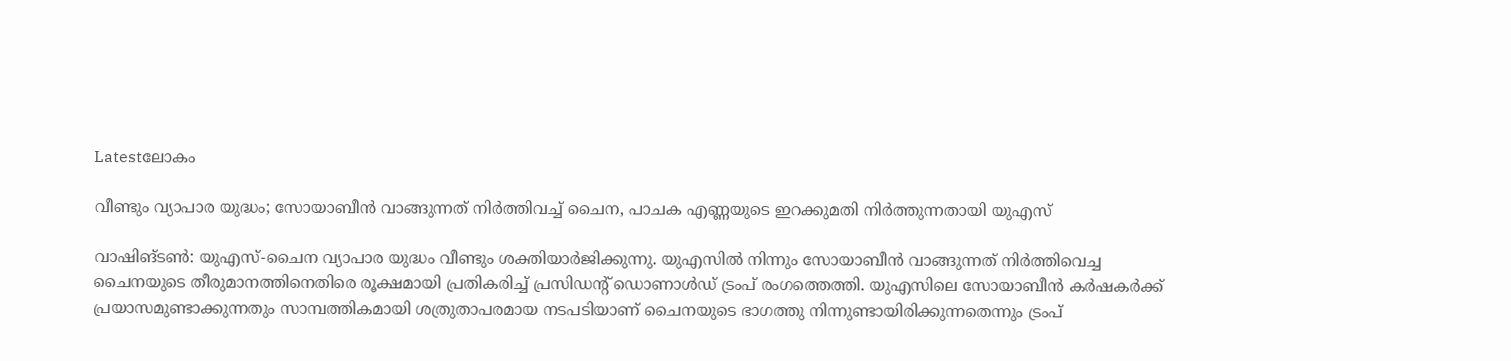Latestലോകം

വീണ്ടും വ്യാപാര യുദ്ധം; സോയാബീൻ വാങ്ങുന്നത് നിർത്തിവച്ച് ചൈന, പാചക എണ്ണയുടെ ഇറക്കുമതി നിർത്തുന്നതായി യുഎസ്

വാഷിങ്ടൺ: യുഎസ്-ചൈന വ്യാപാര യുദ്ധം വീണ്ടും ശക്തിയാർജിക്കുന്നു. യുഎസിൽ നിന്നും സോയാബീൻ വാങ്ങുന്നത് നിർത്തിവെച്ച ചൈനയുടെ തീരുമാനത്തിനെതിരെ രൂക്ഷമായി പ്രതികരിച്ച് പ്രസിഡന്റ് ഡൊണാൾഡ് ട്രംപ് രംഗത്തെത്തി. യുഎസിലെ സോയാബീൻ കർഷകർക്ക് പ്രയാസമുണ്ടാക്കുന്നതും സാമ്പത്തികമായി ശത്രുതാപരമായ നടപടിയാണ് ചൈനയുടെ ഭാഗത്തു നിന്നുണ്ടായിരിക്കുന്നതെന്നും ‍ട്രംപ്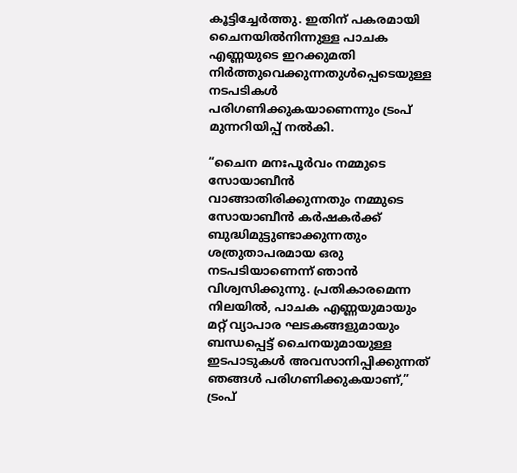കൂട്ടിച്ചേർത്തു. ഇതിന് പകരമായി ചൈനയിൽനിന്നുള്ള പാചക എണ്ണയുടെ ഇറക്കുമതി നിർത്തുവെക്കുന്നതുൾപ്പെടെയുള്ള നടപടികൾ പരിഗണിക്കുകയാണെന്നും ട്രംപ് മുന്നറിയിപ്പ് നൽകി.

“ചൈന മനഃപൂർവം നമ്മുടെ സോയാബീൻ വാങ്ങാതിരിക്കുന്നതും നമ്മുടെ സോയാബീൻ കർഷകർക്ക് ബുദ്ധിമുട്ടുണ്ടാക്കുന്നതും ശത്രുതാപരമായ ഒരു നടപടിയാണെന്ന് ഞാൻ വിശ്വസിക്കുന്നു. പ്രതികാരമെന്ന നിലയിൽ, പാചക എണ്ണയുമായും മറ്റ് വ്യാപാര ഘടകങ്ങളുമായും ബന്ധപ്പെട്ട് ചൈനയുമായുള്ള ഇടപാടുകൾ അവസാനിപ്പിക്കുന്നത് ഞങ്ങൾ പരിഗണിക്കുകയാണ്,” ട്രംപ്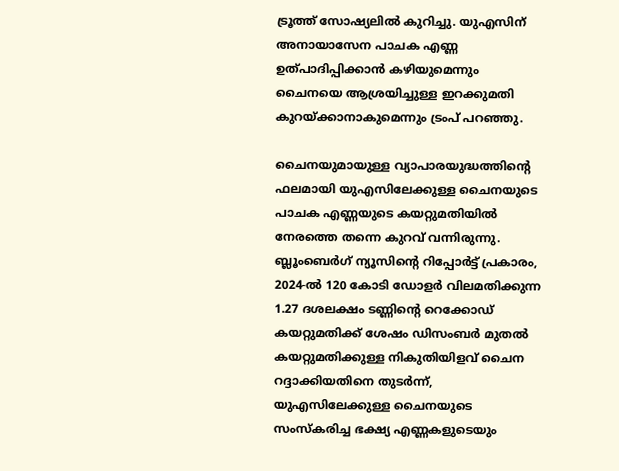ട്രൂത്ത് സോഷ്യലിൽ കുറിച്ചു. യുഎസിന് അനായാസേന പാചക എണ്ണ ഉത്പാദിപ്പിക്കാൻ കഴിയുമെന്നും ചൈനയെ ആശ്രയിച്ചുള്ള ഇറക്കുമതി കുറയ്ക്കാനാകുമെന്നും ട്രംപ് പറഞ്ഞു.

ചൈനയുമായുള്ള വ്യാപാരയുദ്ധത്തിന്റെ ഫലമായി യുഎസിലേക്കുള്ള ചൈനയുടെ പാചക എണ്ണയുടെ കയറ്റുമതിയിൽ നേരത്തെ തന്നെ കുറവ് വന്നിരുന്നു. ബ്ലൂംബെർഗ് ന്യൂസിന്റെ റിപ്പോർട്ട് പ്രകാരം, 2024-ൽ 120 കോടി ഡോളർ വിലമതിക്കുന്ന 1.27 ദശലക്ഷം ടണ്ണിന്റെ റെക്കോഡ് കയറ്റുമതിക്ക് ശേഷം ഡിസംബർ മുതൽ കയറ്റുമതിക്കുള്ള നികുതിയിളവ് ചൈന റദ്ദാക്കിയതിനെ തുടർന്ന്, യുഎസിലേക്കുള്ള ചൈനയുടെ സംസ്കരിച്ച ഭക്ഷ്യ എണ്ണകളുടെയും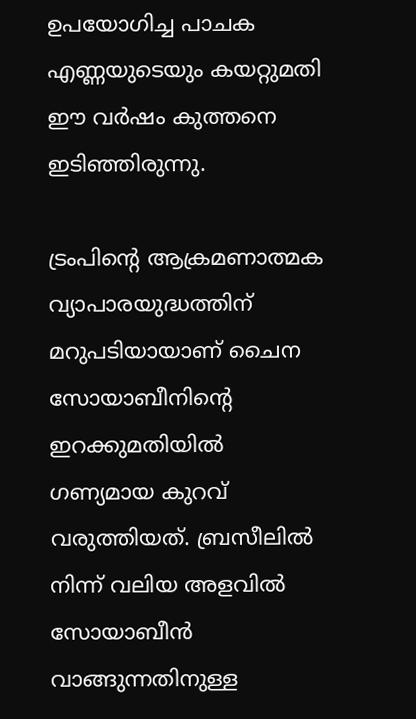ഉപയോഗിച്ച പാചക എണ്ണയുടെയും കയറ്റുമതി ഈ വർഷം കുത്തനെ ഇടിഞ്ഞിരുന്നു.

ട്രംപിന്റെ ആക്രമണാത്മക വ്യാപാരയുദ്ധത്തിന് മറുപടിയായാണ് ചൈന സോയാബീനിന്റെ ഇറക്കുമതിയിൽ ഗണ്യമായ കുറവ് വരുത്തിയത്. ബ്രസീലിൽ നിന്ന് വലിയ അളവിൽ സോയാബീൻ വാങ്ങുന്നതിനുള്ള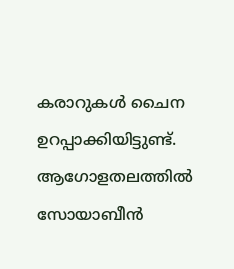കരാറുകൾ ചൈന ഉറപ്പാക്കിയിട്ടുണ്ട്. ആഗോളതലത്തിൽ സോയാബീൻ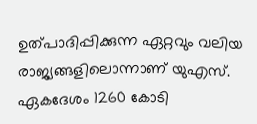ഉത്പാദിപ്പിക്കുന്ന ഏറ്റവും വലിയ രാജ്യങ്ങളിലൊന്നാണ് യുഎസ്. ഏകദേശം 1260 കോടി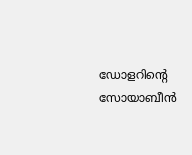ഡോളറിന്റെ സോയാബീൻ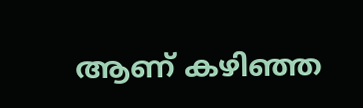ആണ് കഴിഞ്ഞ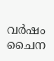വർഷം ചൈന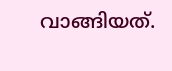വാങ്ങിയത്.